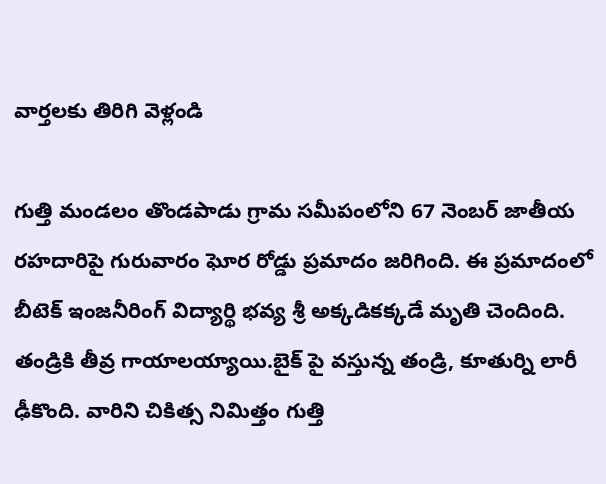వార్తలకు తిరిగి వెళ్లండి

గుత్తి మండలం తొండపాడు గ్రామ సమీపంలోని 67 నెంబర్ జాతీయ రహదారిపై గురువారం ఘోర రోడ్డు ప్రమాదం జరిగింది. ఈ ప్రమాదంలో బీటెక్ ఇంజనీరింగ్ విద్యార్థి భవ్య శ్రీ అక్కడికక్కడే మృతి చెందింది. తండ్రికి తీవ్ర గాయాలయ్యాయి.బైక్ పై వస్తున్న తండ్రి, కూతుర్ని లారీ ఢీకొంది. వారిని చికిత్స నిమిత్తం గుత్తి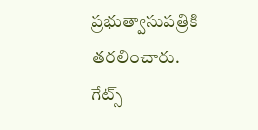ప్రభుత్వాసుపత్రికి తరలించారు.
గేట్స్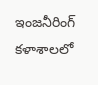ఇంజనీరింగ్ కళాశాలలో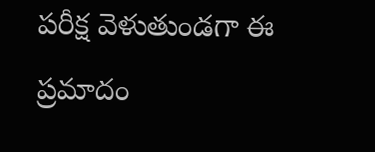పరీక్ష వెళుతుండగా ఈ ప్రమాదం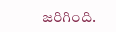జరిగింది.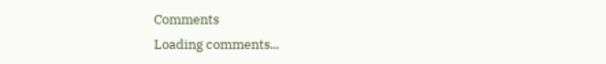Comments
Loading comments...